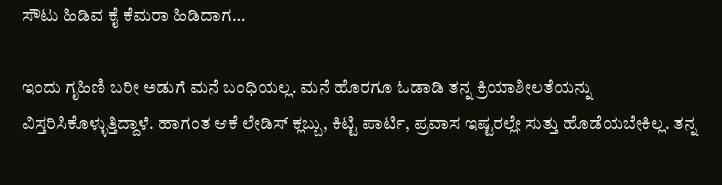ಸೌಟು ಹಿಡಿವ ಕೈ ಕೆಮರಾ ಹಿಡಿದಾಗ…

ಇಂದು ಗೃಹಿಣಿ ಬರೀ ಅಡುಗೆ ಮನೆ ಬಂಧಿಯಲ್ಲ. ಮನೆ ಹೊರಗೂ ಓಡಾಡಿ ತನ್ನ ಕ್ರಿಯಾಶೀಲತೆಯನ್ನು ವಿಸ್ತರಿಸಿಕೊಳ್ಳುತ್ತಿದ್ದಾಳೆ. ಹಾಗಂತ ಆಕೆ ಲೇಡಿಸ್‌ ಕ್ಲಬ್ಬು, ಕಿಟ್ಟಿ ಪಾರ್ಟಿ, ಪ್ರವಾಸ ಇಷ್ಟರಲ್ಲೇ ಸುತ್ತು ಹೊಡೆಯಬೇಕಿಲ್ಲ. ತನ್ನ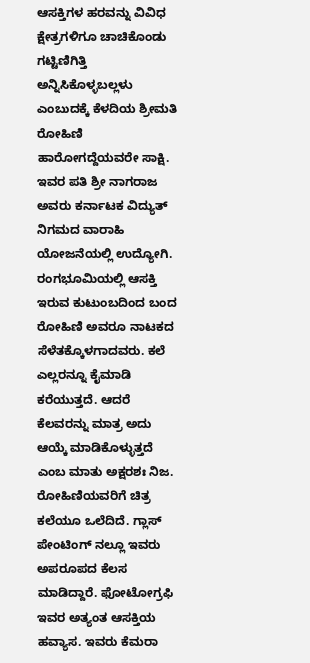ಆಸಕ್ತಿಗಳ ಹರವನ್ನು ವಿವಿಧ ಕ್ಷೇತ್ರಗಳಿಗೂ ಚಾಚಿಕೊಂಡು ಗಟ್ಟಿಣಿಗಿತ್ತಿ ಅನ್ನಿಸಿಕೊಳ್ಳಬಲ್ಲಳು ಎಂಬುದಕ್ಕೆ ಕೆಳದಿಯ ಶ್ರೀಮತಿ ರೋಹಿಣಿ ಹಾರೋಗದ್ದೆಯವರೇ ಸಾಕ್ಷಿ. ಇವರ ಪತಿ ಶ್ರೀ ನಾಗರಾಜ ಅವರು ಕರ್ನಾಟಕ ವಿದ್ಯುತ್‌ ನಿಗಮದ ವಾರಾಹಿ ಯೋಜನೆಯಲ್ಲಿ ಉದ್ಯೋಗಿ. ರಂಗಭೂಮಿಯಲ್ಲಿ ಆಸಕ್ತಿ ಇರುವ ಕುಟುಂಬದಿಂದ ಬಂದ ರೋಹಿಣಿ ಅವರೂ ನಾಟಕದ ಸೆಳೆತಕ್ಕೊಳಗಾದವರು. ಕಲೆ ಎಲ್ಲರನ್ನೂ ಕೈಮಾಡಿ ಕರೆಯುತ್ತದೆ. ಆದರೆ ಕೆಲವರನ್ನು ಮಾತ್ರ ಅದು ಆಯ್ಕೆ ಮಾಡಿಕೊಳ್ಳುತ್ತದೆ ಎಂಬ ಮಾತು ಅಕ್ಷರಶಃ ನಿಜ. ರೋಹಿಣಿಯವರಿಗೆ ಚಿತ್ರ ಕಲೆಯೂ ಒಲೆದಿದೆ. ಗ್ಲಾಸ್‌ ಪೇಂಟಿಂಗ್‌ ನಲ್ಲೂ ಇವರು ಅಪರೂಪದ ಕೆಲಸ ಮಾಡಿದ್ದಾರೆ. ಫೋಟೋಗ್ರಫಿ ಇವರ ಅತ್ಯಂತ ಆಸಕ್ತಿಯ ಹವ್ಯಾಸ. ಇವರು ಕೆಮರಾ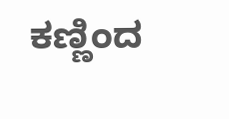ಕಣ್ಣಿಂದ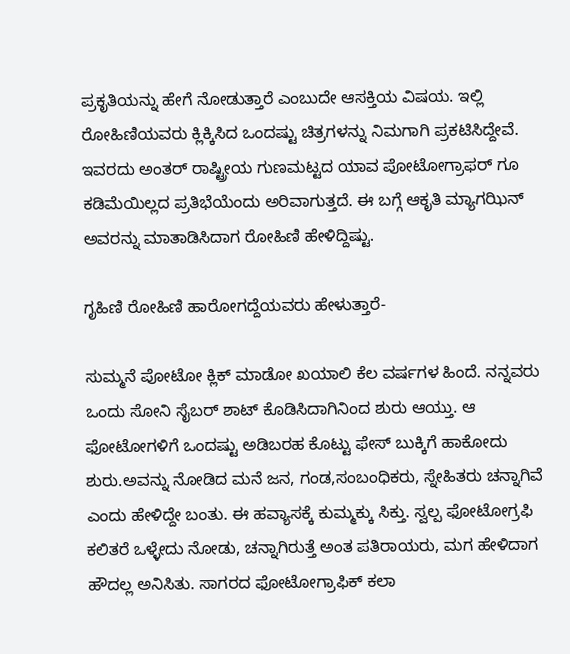ಪ್ರಕೃತಿಯನ್ನು ಹೇಗೆ ನೋಡುತ್ತಾರೆ ಎಂಬುದೇ ಆಸಕ್ತಿಯ ವಿಷಯ. ಇಲ್ಲಿ ರೋಹಿಣಿಯವರು ಕ್ಲಿಕ್ಕಿಸಿದ ಒಂದಷ್ಟು ಚಿತ್ರಗಳನ್ನು ನಿಮಗಾಗಿ ಪ್ರಕಟಿಸಿದ್ದೇವೆ. ಇವರದು ಅಂತರ್‌ ರಾಷ್ಟ್ರೀಯ ಗುಣಮಟ್ಟದ ಯಾವ ಪೋಟೋಗ್ರಾಫರ್‌ ಗೂ ಕಡಿಮೆಯಿಲ್ಲದ ಪ್ರತಿಭೆಯೆಂದು ಅರಿವಾಗುತ್ತದೆ. ಈ ಬಗ್ಗೆ ಆಕೃತಿ ಮ್ಯಾಗಝಿನ್‌ ಅವರನ್ನು ಮಾತಾಡಿಸಿದಾಗ ರೋಹಿಣಿ ಹೇಳಿದ್ದಿಷ್ಟು.

ಗೃಹಿಣಿ ರೋಹಿಣಿ ಹಾರೋಗದ್ದೆಯವರು ಹೇಳುತ್ತಾರೆ-

ಸುಮ್ಮನೆ ಪೋಟೋ ಕ್ಲಿಕ್‌ ಮಾಡೋ ಖಯಾಲಿ ಕೆಲ ವರ್ಷಗಳ ಹಿಂದೆ. ನನ್ನವರು ಒಂದು ಸೋನಿ ಸೈಬರ್‌ ಶಾಟ್‌ ಕೊಡಿಸಿದಾಗಿನಿಂದ ಶುರು ಆಯ್ತು. ಆ ಫೋಟೋಗಳಿಗೆ ಒಂದಷ್ಟು ಅಡಿಬರಹ ಕೊಟ್ಟು ಫೇಸ್‌ ಬುಕ್ಕಿಗೆ ಹಾಕೋದು ಶುರು.ಅವನ್ನು ನೋಡಿದ ಮನೆ ಜನ, ಗಂಡ,ಸಂಬಂಧಿಕರು, ಸ್ನೇಹಿತರು ಚನ್ನಾಗಿವೆ ಎಂದು ಹೇಳಿದ್ದೇ ಬಂತು. ಈ ಹವ್ಯಾಸಕ್ಕೆ ಕುಮ್ಮಕ್ಕು ಸಿಕ್ತು. ಸ್ವಲ್ಪ ಫೋಟೋಗ್ರಫಿ ಕಲಿತರೆ ಒಳ್ಳೇದು ನೋಡು, ಚನ್ನಾಗಿರುತ್ತೆ ಅಂತ ಪತಿರಾಯರು, ಮಗ ಹೇಳಿದಾಗ ಹೌದಲ್ಲ ಅನಿಸಿತು. ಸಾಗರದ ಫೋಟೋಗ್ರಾಫಿಕ್‌ ಕಲಾ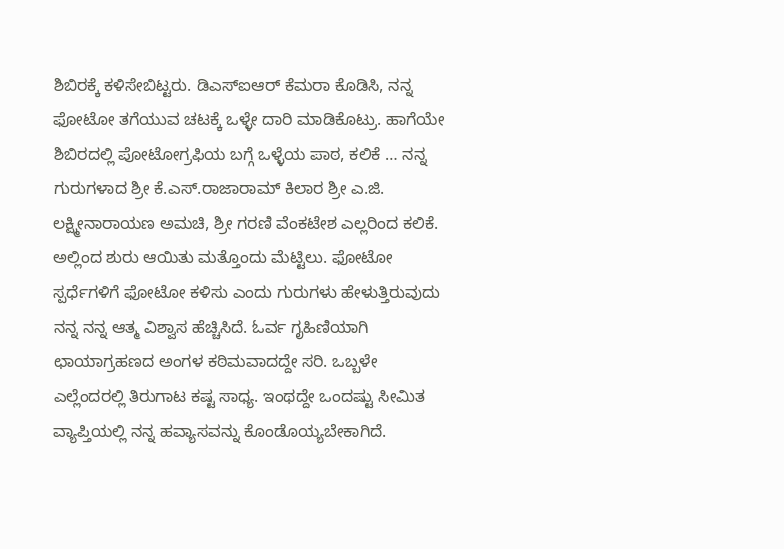ಶಿಬಿರಕ್ಕೆ ಕಳಿಸೇಬಿಟ್ಟರು. ಡಿಎಸ್‌ಐಆರ್‌ ಕೆಮರಾ ಕೊಡಿಸಿ, ನನ್ನ ಫೋಟೋ ತಗೆಯುವ ಚಟಕ್ಕೆ ಒಳ್ಳೇ ದಾರಿ ಮಾಡಿಕೊಟ್ರು. ಹಾಗೆಯೇ ಶಿಬಿರದಲ್ಲಿ ಪೋಟೋಗ್ರಫಿಯ ಬಗ್ಗೆ ಒಳ್ಳೆಯ ಪಾಠ, ಕಲಿಕೆ … ನನ್ನ ಗುರುಗಳಾದ ಶ್ರೀ ಕೆ.ಎಸ್‌.ರಾಜಾರಾಮ್‌ ಕಿಲಾರ ಶ್ರೀ ಎ.ಜಿ. ಲಕ್ಷ್ಮೀನಾರಾಯಣ ಅಮಚಿ, ಶ್ರೀ ಗರಣಿ ವೆಂಕಟೇಶ ಎಲ್ಲರಿಂದ ಕಲಿಕೆ. ಅಲ್ಲಿಂದ ಶುರು ಆಯಿತು ಮತ್ತೊಂದು ಮೆಟ್ಟಿಲು. ಫೋಟೋ ಸ್ಪರ್ಧೆಗಳಿಗೆ ಫೋಟೋ ಕಳಿಸು ಎಂದು ಗುರುಗಳು ಹೇಳುತ್ತಿರುವುದು ನನ್ನ ನನ್ನ ಆತ್ಮ ವಿಶ್ವಾಸ ಹೆಚ್ಚಿಸಿದೆ. ಓರ್ವ ಗೃಹಿಣಿಯಾಗಿ ಛಾಯಾಗ್ರಹಣದ ಅಂಗಳ ಕಠಿಮವಾದದ್ದೇ ಸರಿ. ಒಬ್ಬಳೇ ಎಲ್ಲೆಂದರಲ್ಲಿ ತಿರುಗಾಟ ಕಷ್ಟ ಸಾಧ್ಯ. ಇಂಥದ್ದೇ ಒಂದಷ್ಟು ಸೀಮಿತ ವ್ಯಾಪ್ತಿಯಲ್ಲಿ ನನ್ನ ಹವ್ಯಾಸವನ್ನು ಕೊಂಡೊಯ್ಯಬೇಕಾಗಿದೆ.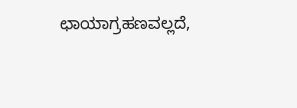ಛಾಯಾಗ್ರಹಣವಲ್ಲದೆ,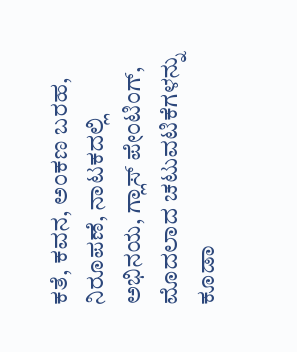ಕತೆ, ಕವನ, ಅಂಕಣ ಬರಹ, ನಿರೂಪಣೆ, ನಾಟಕದಲ್ಲಿ ಅಭಿನಯ, ಗ್ಲಾಸ್‌ ಪೇಂಟಿಂಗ್‌, ಮೊದಲಾದ ಚಟುವಟಿಕೆಗಳನ್ನು ಕೂಡಾ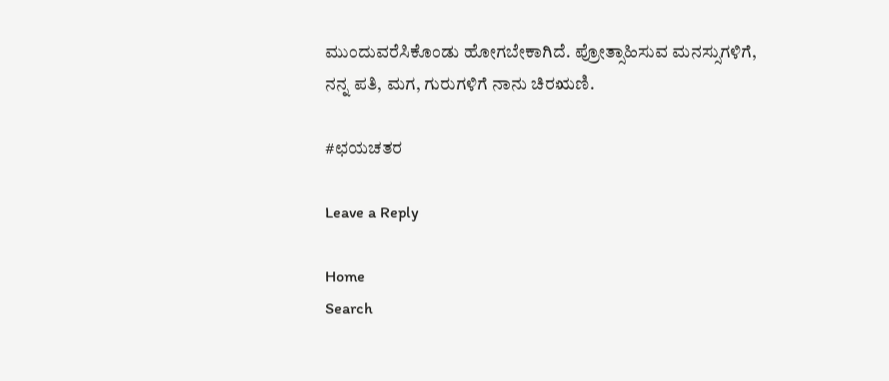ಮುಂದುವರೆಸಿಕೊಂಡು ಹೋಗಬೇಕಾಗಿದೆ. ಪ್ರೋತ್ಸಾಹಿಸುವ ಮನಸ್ಸುಗಳಿಗೆ, ನನ್ನ ಪತಿ, ಮಗ, ಗುರುಗಳಿಗೆ ನಾನು ಚಿರಋಣಿ.

#ಛಯಚತರ

Leave a Reply

Home
Search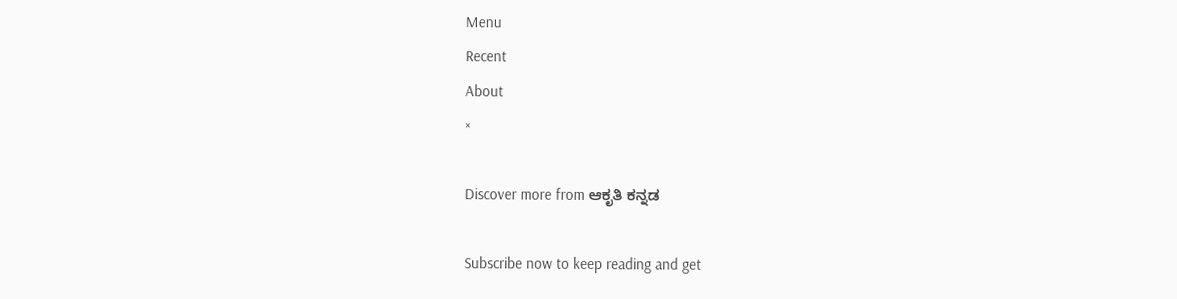Menu
Recent
About
×

Discover more from ಆಕೃತಿ ಕನ್ನಡ

Subscribe now to keep reading and get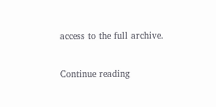access to the full archive.

Continue reading